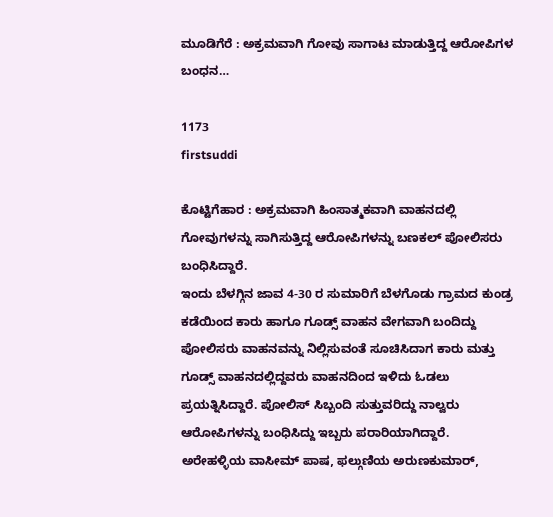ಮೂಡಿಗೆರೆ : ಅಕ್ರಮವಾಗಿ ಗೋವು ಸಾಗಾಟ ಮಾಡುತ್ತಿದ್ದ ಆರೋಪಿಗಳ ಬಂಧನ…

1173
firstsuddi

ಕೊಟ್ಟಿಗೆಹಾರ : ಅಕ್ರಮವಾಗಿ ಹಿಂಸಾತ್ಮಕವಾಗಿ ವಾಹನದಲ್ಲಿ ಗೋವುಗಳನ್ನು ಸಾಗಿಸುತ್ತಿದ್ದ ಆರೋಪಿಗಳನ್ನು ಬಣಕಲ್ ಪೋಲಿಸರು ಬಂಧಿಸಿದ್ದಾರೆ.
ಇಂದು ಬೆಳಗ್ಗಿನ ಜಾವ 4-30 ರ ಸುಮಾರಿಗೆ ಬೆಳಗೊಡು ಗ್ರಾಮದ ಕುಂಡ್ರ ಕಡೆಯಿಂದ ಕಾರು ಹಾಗೂ ಗೂಡ್ಸ್ ವಾಹನ ವೇಗವಾಗಿ ಬಂದಿದ್ದು ಪೋಲಿಸರು ವಾಹನವನ್ನು ನಿಲ್ಲಿಸುವಂತೆ ಸೂಚಿಸಿದಾಗ ಕಾರು ಮತ್ತು ಗೂಡ್ಸ್ ವಾಹನದಲ್ಲಿದ್ದವರು ವಾಹನದಿಂದ ಇಳಿದು ಓಡಲು ಪ್ರಯತ್ನಿಸಿದ್ದಾರೆ. ಪೋಲಿಸ್ ಸಿಬ್ಬಂದಿ ಸುತ್ತುವರಿದ್ದು ನಾಲ್ವರು ಆರೋಪಿಗಳನ್ನು ಬಂಧಿಸಿದ್ದು ಇಬ್ಬರು ಪರಾರಿಯಾಗಿದ್ದಾರೆ.
ಅರೇಹಳ್ಳಿಯ ವಾಸೀಮ್ ಪಾಷ, ಫಲ್ಗುಣಿಯ ಅರುಣಕುಮಾರ್,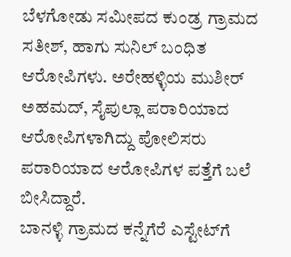ಬೆಳಗೋಡು ಸಮೀಪದ ಕುಂಡ್ರ ಗ್ರಾಮದ ಸತೀಶ್, ಹಾಗು ಸುನಿಲ್ ಬಂಧಿತ ಆರೋಪಿಗಳು. ಅರೇಹಳ್ಳಿಯ ಮುಶೀರ್ ಅಹಮದ್, ಸೈಪುಲ್ಲಾ ಪರಾರಿಯಾದ ಆರೋಪಿಗಳಾಗಿದ್ದು ಪೋಲಿಸರು ಪರಾರಿಯಾದ ಆರೋಪಿಗಳ ಪತ್ತೆಗೆ ಬಲೆ ಬೀಸಿದ್ದಾರೆ.
ಬಾನಳ್ಳಿ ಗ್ರಾಮದ ಕನ್ನೆಗೆರೆ ಎಸ್ಟೇಟ್‍ಗೆ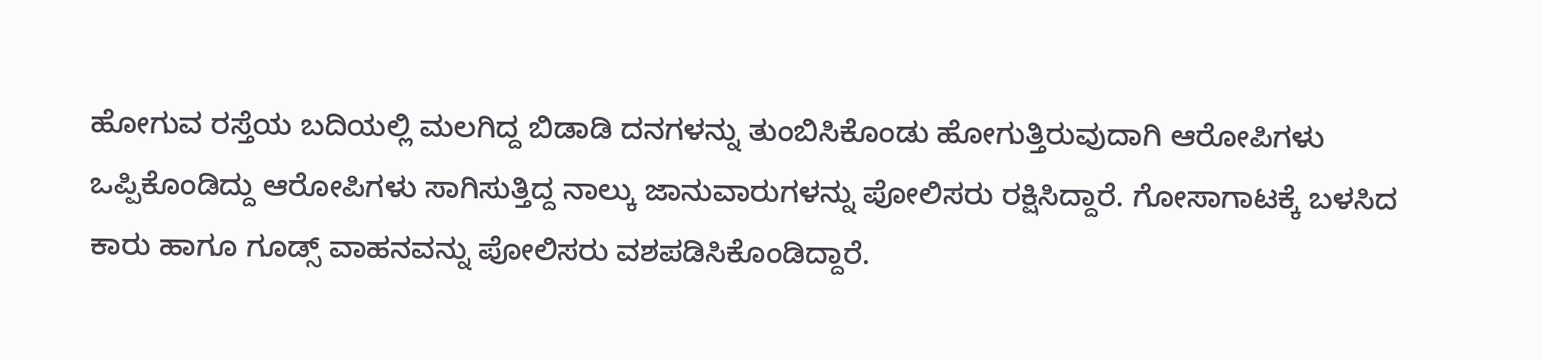ಹೋಗುವ ರಸ್ತೆಯ ಬದಿಯಲ್ಲಿ ಮಲಗಿದ್ದ ಬಿಡಾಡಿ ದನಗಳನ್ನು ತುಂಬಿಸಿಕೊಂಡು ಹೋಗುತ್ತಿರುವುದಾಗಿ ಆರೋಪಿಗಳು ಒಪ್ಪಿಕೊಂಡಿದ್ದು ಆರೋಪಿಗಳು ಸಾಗಿಸುತ್ತಿದ್ದ ನಾಲ್ಕು ಜಾನುವಾರುಗಳನ್ನು ಪೋಲಿಸರು ರಕ್ಷಿಸಿದ್ದಾರೆ. ಗೋಸಾಗಾಟಕ್ಕೆ ಬಳಸಿದ ಕಾರು ಹಾಗೂ ಗೂಡ್ಸ್ ವಾಹನವನ್ನು ಪೋಲಿಸರು ವಶಪಡಿಸಿಕೊಂಡಿದ್ದಾರೆ.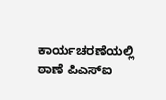ಕಾರ್ಯಚರಣೆಯಲ್ಲಿ ಠಾಣೆ ಪಿಎಸ್‍ಐ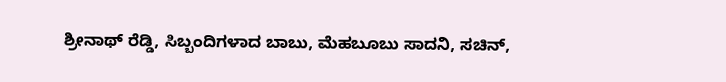ಶ್ರೀನಾಥ್ ರೆಡ್ಡಿ, ಸಿಬ್ಬಂದಿಗಳಾದ ಬಾಬು, ಮೆಹಬೂಬು ಸಾದನಿ, ಸಚಿನ್,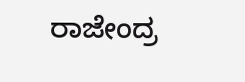ರಾಜೇಂದ್ರ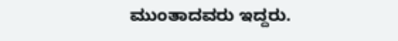ಮುಂತಾದವರು ಇದ್ದರು.